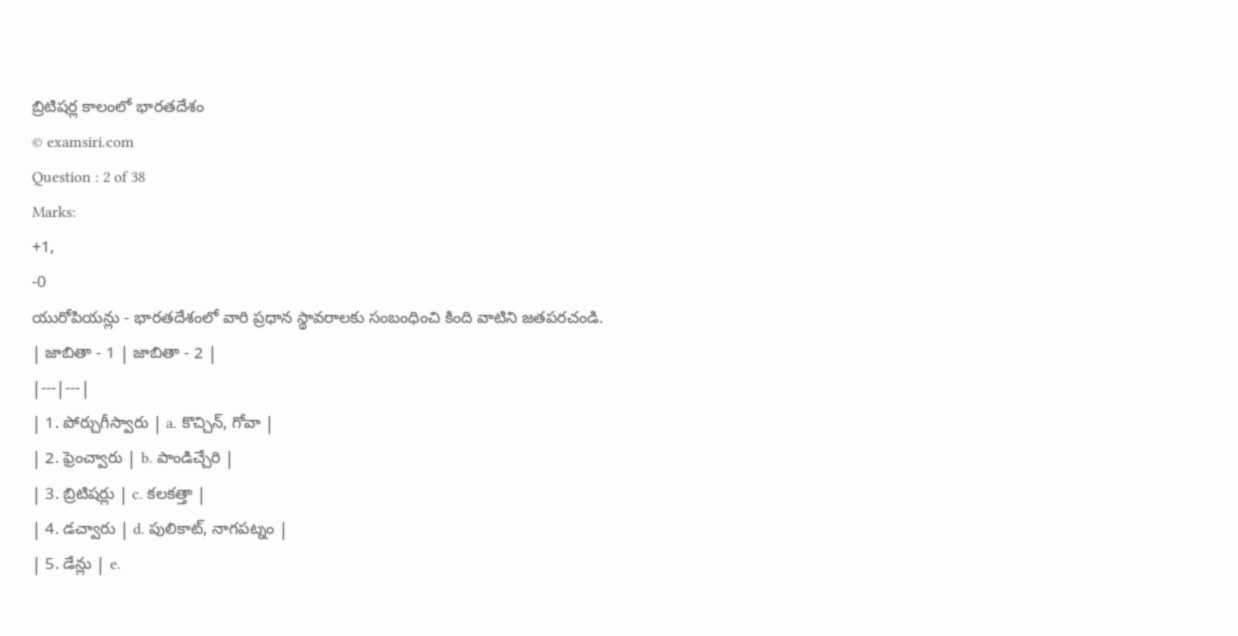బ్రిటిషర్ల కాలంలో భారతదేశం
© examsiri.com
Question : 2 of 38
Marks:
+1,
-0
యురోపియన్లు - భారతదేశంలో వారి ప్రధాన స్థావరాలకు సంబంధించి కింది వాటిని జతపరచండి.
| జాబితా - 1 | జాబితా - 2 |
|---|---|
| 1. పోర్చుగీస్వారు | a. కొచ్చిన్, గోవా |
| 2. ఫ్రెంచ్వారు | b. పాండిచ్చేరి |
| 3. బ్రిటిషర్లు | c. కలకత్తా |
| 4. డచ్వారు | d. పులికాట్, నాగపట్నం |
| 5. డేన్లు | e.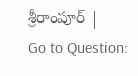శ్రీరాంపూర్ |
Go to Question: